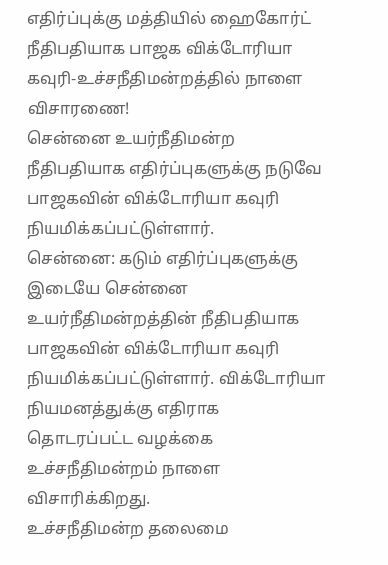எதிர்ப்புக்கு மத்தியில் ஹைகோர்ட் நீதிபதியாக பாஜக விக்டோரியா கவுரி-உச்சநீதிமன்றத்தில் நாளை விசாரணை!
சென்னை உயர்நீதிமன்ற நீதிபதியாக எதிர்ப்புகளுக்கு நடுவே பாஜகவின் விக்டோரியா கவுரி நியமிக்கப்பட்டுள்ளார்.
சென்னை: கடும் எதிர்ப்புகளுக்கு இடையே சென்னை உயர்நீதிமன்றத்தின் நீதிபதியாக பாஜகவின் விக்டோரியா கவுரி நியமிக்கப்பட்டுள்ளார். விக்டோரியா நியமனத்துக்கு எதிராக தொடரப்பட்ட வழக்கை உச்சநீதிமன்றம் நாளை விசாரிக்கிறது.
உச்சநீதிமன்ற தலைமை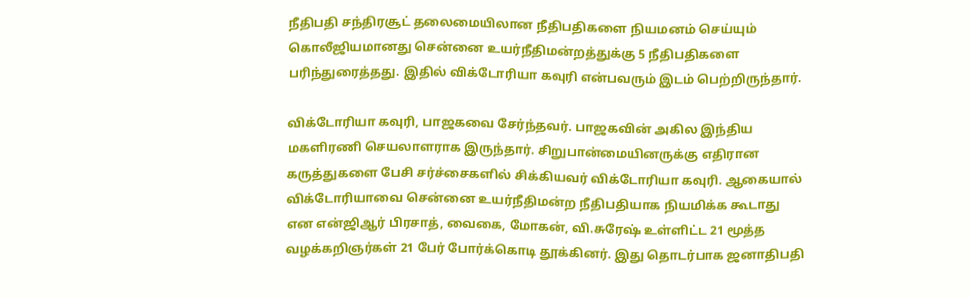நீதிபதி சந்திரசூட் தலைமையிலான நீதிபதிகளை நியமனம் செய்யும் கொலீஜியமானது சென்னை உயர்நீதிமன்றத்துக்கு 5 நீதிபதிகளை பரிந்துரைத்தது. இதில் விக்டோரியா கவுரி என்பவரும் இடம் பெற்றிருந்தார்.

விக்டோரியா கவுரி, பாஜகவை சேர்ந்தவர். பாஜகவின் அகில இந்திய மகளிரணி செயலாளராக இருந்தார். சிறுபான்மையினருக்கு எதிரான கருத்துகளை பேசி சர்ச்சைகளில் சிக்கியவர் விக்டோரியா கவுரி. ஆகையால் விக்டோரியாவை சென்னை உயர்நீதிமன்ற நீதிபதியாக நியமிக்க கூடாது என என்ஜிஆர் பிரசாத், வைகை, மோகன், வி.சுரேஷ் உள்ளிட்ட 21 மூத்த வழக்கறிஞர்கள் 21 பேர் போர்க்கொடி தூக்கினர். இது தொடர்பாக ஜனாதிபதி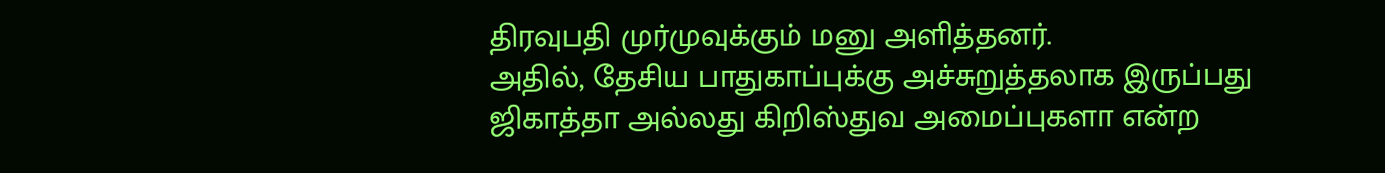திரவுபதி முர்முவுக்கும் மனு அளித்தனர்.
அதில், தேசிய பாதுகாப்புக்கு அச்சுறுத்தலாக இருப்பது ஜிகாத்தா அல்லது கிறிஸ்துவ அமைப்புகளா என்ற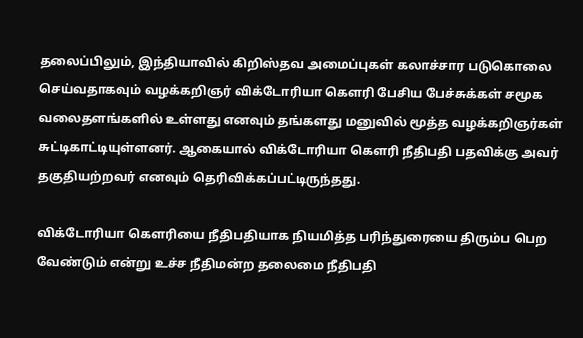தலைப்பிலும், இந்தியாவில் கிறிஸ்தவ அமைப்புகள் கலாச்சார படுகொலை செய்வதாகவும் வழக்கறிஞர் விக்டோரியா கெளரி பேசிய பேச்சுக்கள் சமூக வலைதளங்களில் உள்ளது எனவும் தங்களது மனுவில் மூத்த வழக்கறிஞர்கள் சுட்டிகாட்டியுள்ளனர். ஆகையால் விக்டோரியா கெளரி நீதிபதி பதவிக்கு அவர் தகுதியற்றவர் எனவும் தெரிவிக்கப்பட்டிருந்தது.

விக்டோரியா கெளரியை நீதிபதியாக நியமித்த பரிந்துரையை திரும்ப பெற வேண்டும் என்று உச்ச நீதிமன்ற தலைமை நீதிபதி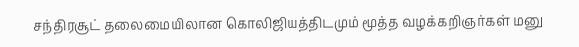சந்திரசூட் தலைமையிலான கொலிஜியத்திடமும் மூத்த வழக்கறிஞர்கள் மனு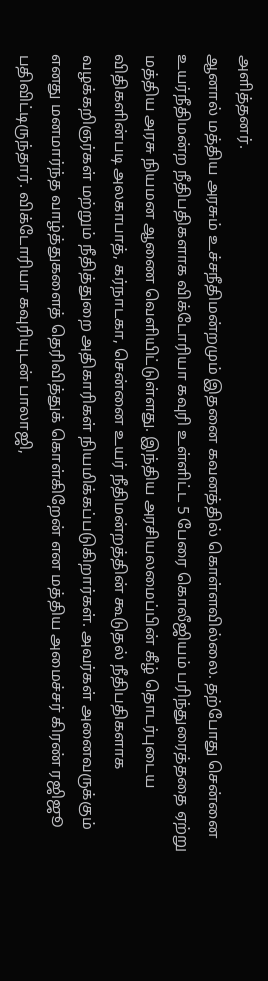அளித்தனர்.
ஆனால் மத்திய அரசும் உச்சநீதிமன்றமும் இதனை கவனத்தில் கொள்ளவில்லை. தற்போது சென்னை உயர்நீதிமன்ற நீதிபதிகளாக விக்டோரியா கவுரி உள்ளிட்ட 5 பேரை கொலீஜியம் பரிந்துரைத்ததை ஏற்று மத்திய அரசு நியமன ஆணை வெளியிட்டுள்ளது. இந்திய அரசியலமைப்பின் கீழ் தொடர்புடைய விதிகளின்படி அலகாபாத், கர்நாடகா, சென்னை உயர் நீதிமன்றத்தின் கூடுதல் நீதிபதிகளாக வழக்கறிஞர்கள் மற்றும் நீதித்துறை அதிகாரிகள் நியமிக்கப்படுகிறார்கள். அவர்கள் அனைவருக்கும் எனது மனமார்ந்த வாழ்த்துகளைத் தெரிவித்துக் கொள்கிறேன் என மத்திய அமைச்சர் கிரண் ரஜிஜூ பதிவிட்டிருந்தார். விக்டோரியா கவுரியுடன் பாலாஜி,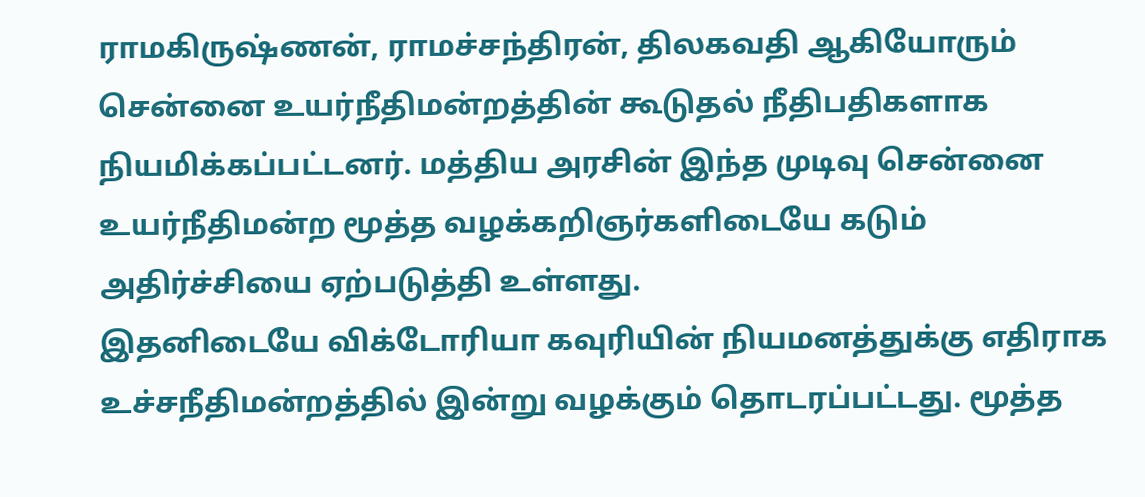ராமகிருஷ்ணன், ராமச்சந்திரன், திலகவதி ஆகியோரும் சென்னை உயர்நீதிமன்றத்தின் கூடுதல் நீதிபதிகளாக நியமிக்கப்பட்டனர். மத்திய அரசின் இந்த முடிவு சென்னை உயர்நீதிமன்ற மூத்த வழக்கறிஞர்களிடையே கடும் அதிர்ச்சியை ஏற்படுத்தி உள்ளது.
இதனிடையே விக்டோரியா கவுரியின் நியமனத்துக்கு எதிராக உச்சநீதிமன்றத்தில் இன்று வழக்கும் தொடரப்பட்டது. மூத்த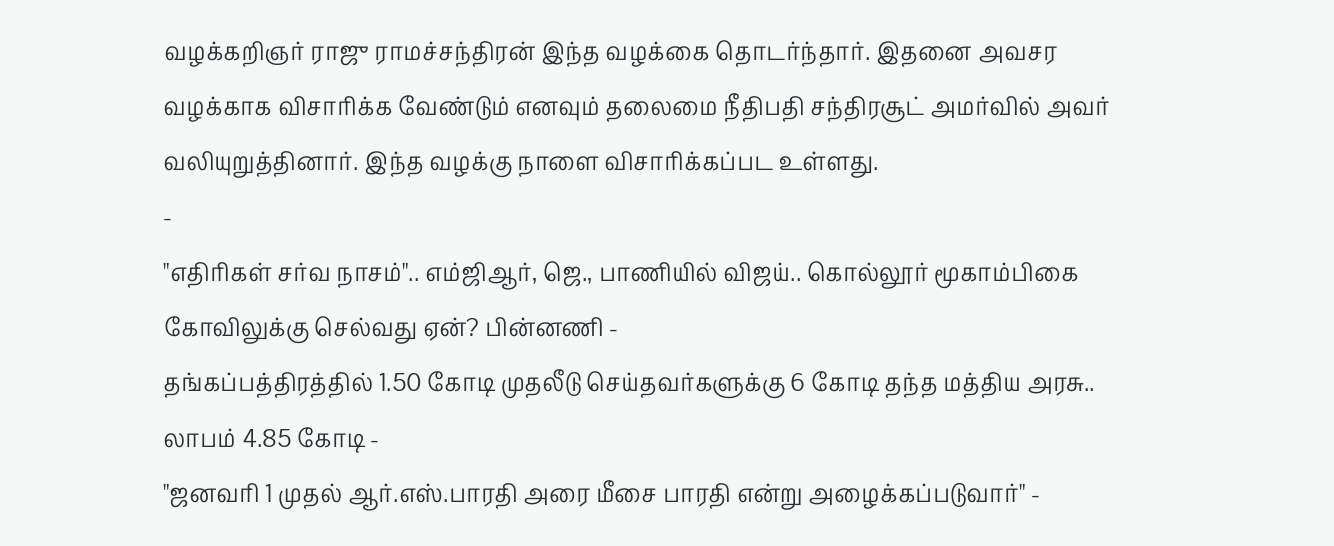வழக்கறிஞர் ராஜு ராமச்சந்திரன் இந்த வழக்கை தொடர்ந்தார். இதனை அவசர வழக்காக விசாரிக்க வேண்டும் எனவும் தலைமை நீதிபதி சந்திரசூட் அமர்வில் அவர் வலியுறுத்தினார். இந்த வழக்கு நாளை விசாரிக்கப்பட உள்ளது.
-
"எதிரிகள் சர்வ நாசம்".. எம்ஜிஆர், ஜெ., பாணியில் விஜய்.. கொல்லூர் மூகாம்பிகை கோவிலுக்கு செல்வது ஏன்? பின்னணி -
தங்கப்பத்திரத்தில் 1.50 கோடி முதலீடு செய்தவர்களுக்கு 6 கோடி தந்த மத்திய அரசு.. லாபம் 4.85 கோடி -
"ஜனவரி 1 முதல் ஆர்.எஸ்.பாரதி அரை மீசை பாரதி என்று அழைக்கப்படுவார்" -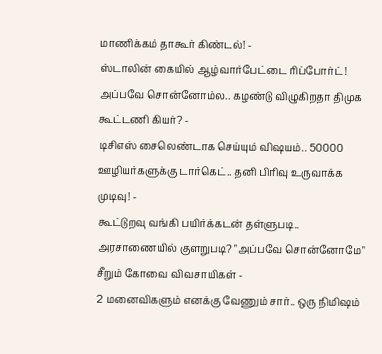மாணிக்கம் தாகூர் கிண்டல்! -
ஸ்டாலின் கையில் ஆழ்வார்பேட்டை ரிப்போர்ட்! அப்பவே சொன்னோம்ல.. கழண்டு விழுகிறதா திமுக கூட்டணி கியர்? -
டிசிஎஸ் சைலெண்டாக செய்யும் விஷயம்.. 50000 ஊழியர்களுக்கு டார்கெட்.. தனி பிரிவு உருவாக்க முடிவு! -
கூட்டுறவு வங்கி பயிர்க்கடன் தள்ளுபடி.. அரசாணையில் குளறுபடி? "அப்பவே சொன்னோமே" சீறும் கோவை விவசாயிகள் -
2 மனைவிகளும் எனக்கு வேணும் சார்.. ஒரு நிமிஷம்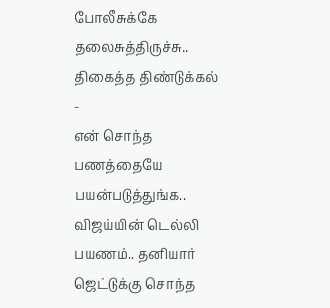போலீசுக்கே தலைசுத்திருச்சு.. திகைத்த திண்டுக்கல் -
என் சொந்த பணத்தையே பயன்படுத்துங்க.. விஜய்யின் டெல்லி பயணம்.. தனியார் ஜெட்டுக்கு சொந்த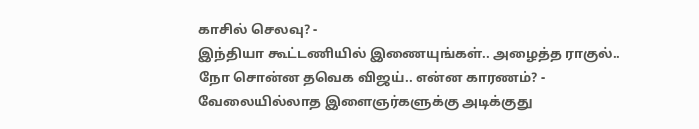காசில் செலவு? -
இந்தியா கூட்டணியில் இணையுங்கள்.. அழைத்த ராகுல்.. நோ சொன்ன தவெக விஜய்.. என்ன காரணம்? -
வேலையில்லாத இளைஞர்களுக்கு அடிக்குது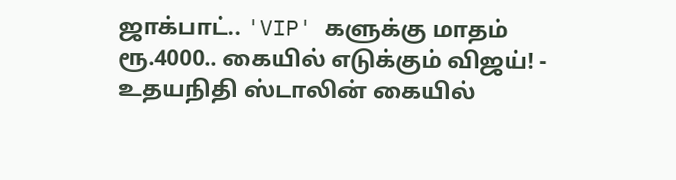ஜாக்பாட்.. 'VIP' களுக்கு மாதம் ரூ.4000.. கையில் எடுக்கும் விஜய்! -
உதயநிதி ஸ்டாலின் கையில்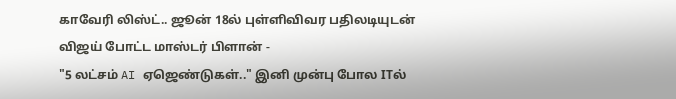காவேரி லிஸ்ட்.. ஜூன் 18ல் புள்ளிவிவர பதிலடியுடன் விஜய் போட்ட மாஸ்டர் பிளான் -
"5 லட்சம் AI ஏஜெண்டுகள்.." இனி முன்பு போல ITல்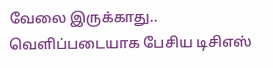வேலை இருக்காது.. வெளிப்படையாக பேசிய டிசிஎஸ்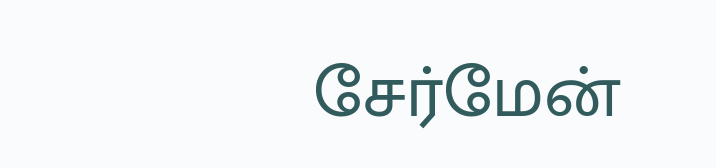சேர்மேன்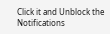Click it and Unblock the Notifications